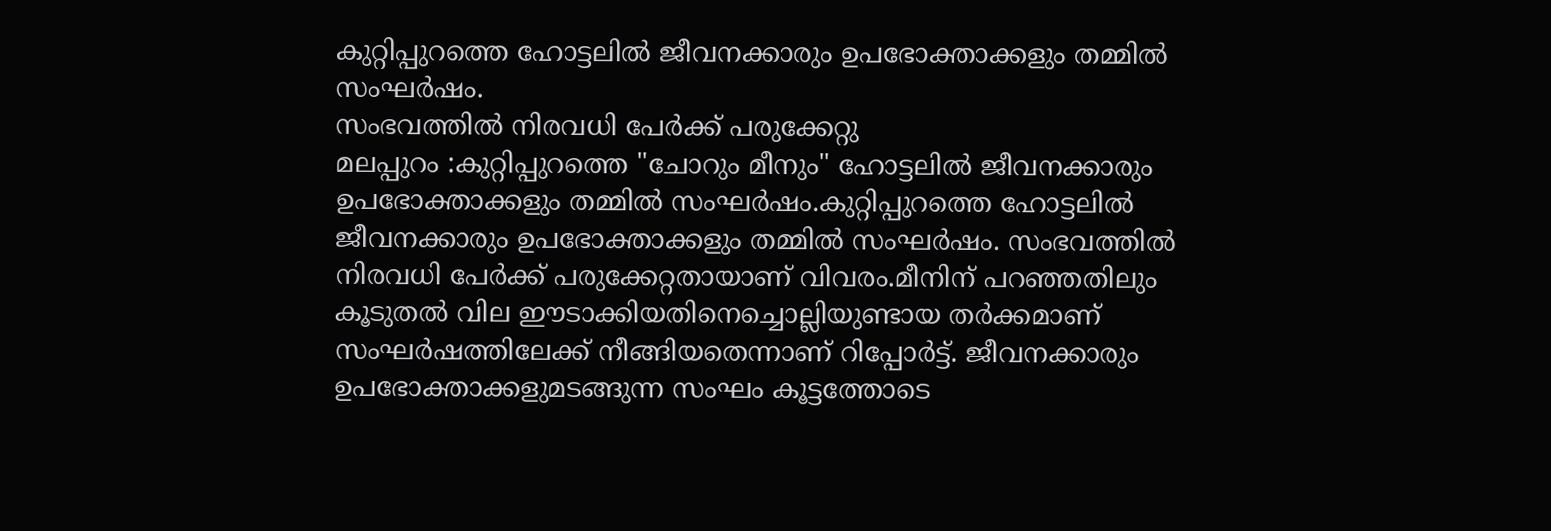കുറ്റിപ്പുറത്തെ ഹോട്ടലിൽ ജീവനക്കാരും ഉപഭോക്താക്കളും തമ്മിൽ സംഘർഷം.
സംഭവത്തിൽ നിരവധി പേർക്ക് പരുക്കേറ്റു
മലപ്പുറം :കുറ്റിപ്പുറത്തെ "ചോറും മീനും" ഹോട്ടലിൽ ജീവനക്കാരും ഉപഭോക്താക്കളും തമ്മിൽ സംഘർഷം.കുറ്റിപ്പുറത്തെ ഹോട്ടലിൽ ജീവനക്കാരും ഉപഭോക്താക്കളും തമ്മിൽ സംഘർഷം. സംഭവത്തിൽ നിരവധി പേർക്ക് പരുക്കേറ്റതായാണ് വിവരം.മീനിന് പറഞ്ഞതിലും കൂടുതൽ വില ഈടാക്കിയതിനെച്ചൊല്ലിയുണ്ടായ തർക്കമാണ് സംഘർഷത്തിലേക്ക് നീങ്ങിയതെന്നാണ് റിപ്പോർട്ട്. ജീവനക്കാരും ഉപഭോക്താക്കളുമടങ്ങുന്ന സംഘം കൂട്ടത്തോടെ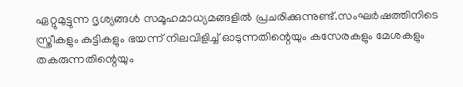ഏറ്റുമുട്ടുന്ന ദൃശ്യങ്ങൾ സമൂഹമാധ്യമങ്ങളിൽ പ്രചരിക്കുന്നുണ്ട്.സംഘർഷത്തിനിടെ സ്ത്രീകളും കുട്ടികളും ഭയന്ന് നിലവിളിച്ച് ഓടുന്നതിന്റെയും കസേരകളും മേശകളും തകരുന്നതിന്റെയും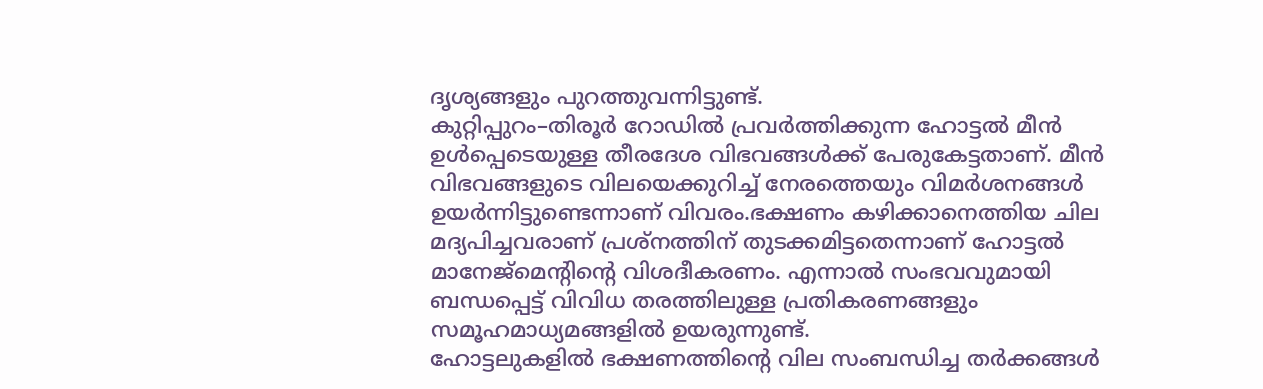ദൃശ്യങ്ങളും പുറത്തുവന്നിട്ടുണ്ട്.
കുറ്റിപ്പുറം–തിരൂർ റോഡിൽ പ്രവർത്തിക്കുന്ന ഹോട്ടൽ മീൻ ഉൾപ്പെടെയുള്ള തീരദേശ വിഭവങ്ങൾക്ക് പേരുകേട്ടതാണ്. മീൻ വിഭവങ്ങളുടെ വിലയെക്കുറിച്ച് നേരത്തെയും വിമർശനങ്ങൾ ഉയർന്നിട്ടുണ്ടെന്നാണ് വിവരം.ഭക്ഷണം കഴിക്കാനെത്തിയ ചില മദ്യപിച്ചവരാണ് പ്രശ്നത്തിന് തുടക്കമിട്ടതെന്നാണ് ഹോട്ടൽ മാനേജ്മെന്റിന്റെ വിശദീകരണം. എന്നാൽ സംഭവവുമായി ബന്ധപ്പെട്ട് വിവിധ തരത്തിലുള്ള പ്രതികരണങ്ങളും സമൂഹമാധ്യമങ്ങളിൽ ഉയരുന്നുണ്ട്.
ഹോട്ടലുകളിൽ ഭക്ഷണത്തിന്റെ വില സംബന്ധിച്ച തർക്കങ്ങൾ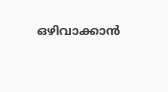ഒഴിവാക്കാൻ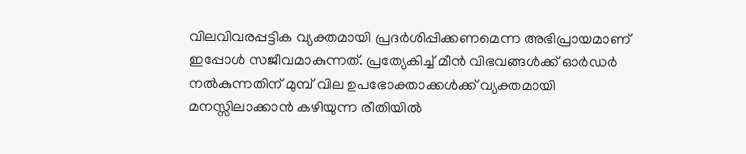വിലവിവരപ്പട്ടിക വ്യക്തമായി പ്രദർശിപ്പിക്കണമെന്ന അഭിപ്രായമാണ് ഇപ്പോൾ സജീവമാകുന്നത്. പ്രത്യേകിച്ച് മീൻ വിഭവങ്ങൾക്ക് ഓർഡർ നൽകുന്നതിന് മുമ്പ് വില ഉപഭോക്താക്കൾക്ക് വ്യക്തമായി മനസ്സിലാക്കാൻ കഴിയുന്ന രീതിയിൽ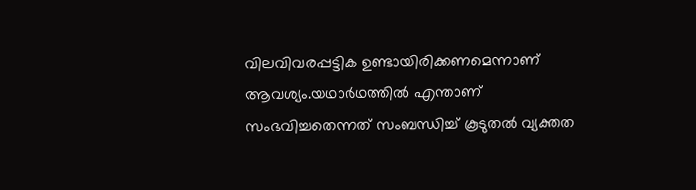വിലവിവരപ്പട്ടിക ഉണ്ടായിരിക്കണമെന്നാണ് ആവശ്യം.യഥാർഥത്തിൽ എന്താണ് സംഭവിച്ചതെന്നത് സംബന്ധിച്ച് കൂടുതൽ വ്യക്തത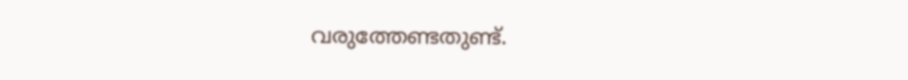വരുത്തേണ്ടതുണ്ട്.